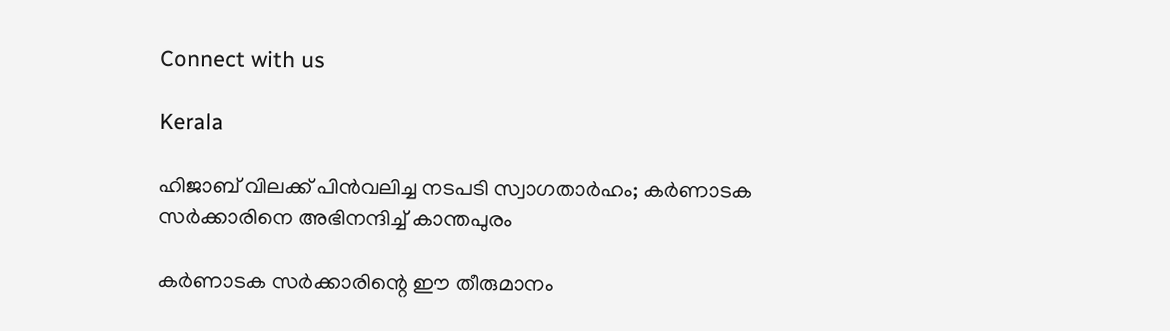Connect with us

Kerala

ഹിജാബ് വിലക്ക് പിൻവലിച്ച നടപടി സ്വാഗതാർഹം; കർണാടക സർക്കാരിനെ അഭിനന്ദിച്ച് കാന്തപുരം

കർണാടക സർക്കാരിന്റെ ഈ തീരുമാനം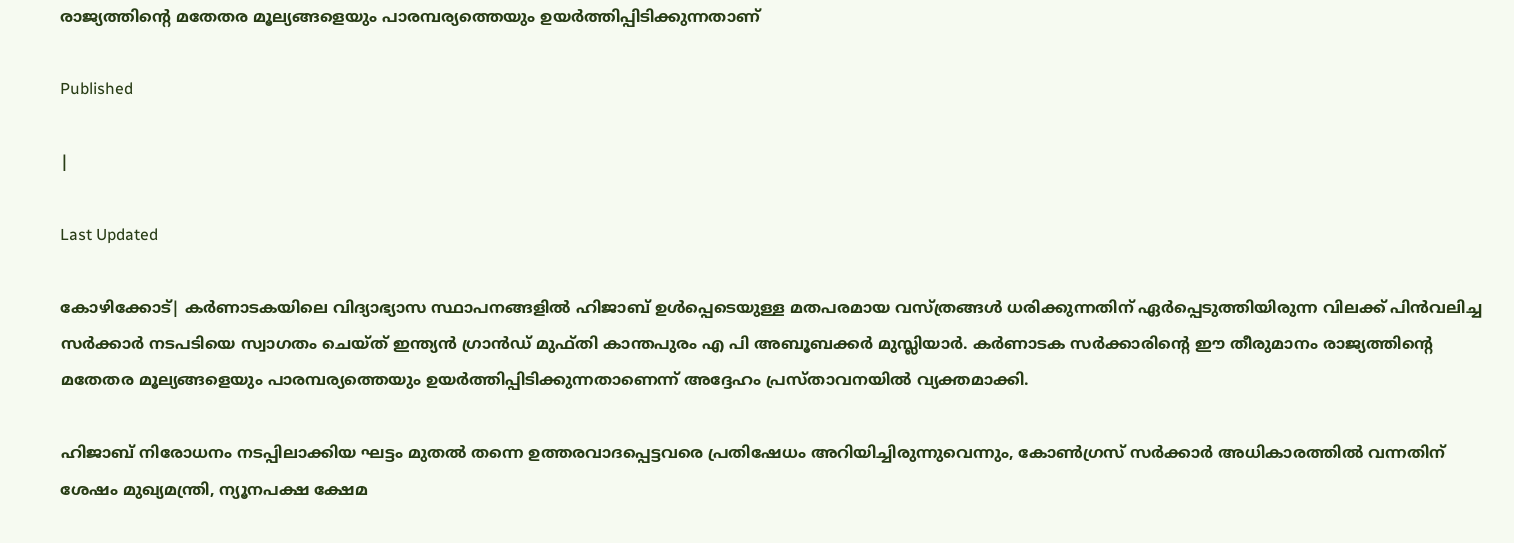രാജ്യത്തിന്റെ മതേതര മൂല്യങ്ങളെയും പാരമ്പര്യത്തെയും ഉയർത്തിപ്പിടിക്കുന്നതാണ്

Published

|

Last Updated

കോഴിക്കോട്| കർണാടകയിലെ വിദ്യാഭ്യാസ സ്ഥാപനങ്ങളിൽ ഹിജാബ് ഉൾപ്പെടെയുള്ള മതപരമായ വസ്ത്രങ്ങൾ ധരിക്കുന്നതിന് ഏർപ്പെടുത്തിയിരുന്ന വിലക്ക് പിൻവലിച്ച സർക്കാർ നടപടിയെ സ്വാഗതം ചെയ്ത് ഇന്ത്യൻ ഗ്രാൻഡ് മുഫ്തി കാന്തപുരം എ പി അബൂബക്കർ മുസ്ലിയാർ. കർണാടക സർക്കാരിന്റെ ഈ തീരുമാനം രാജ്യത്തിന്റെ മതേതര മൂല്യങ്ങളെയും പാരമ്പര്യത്തെയും ഉയർത്തിപ്പിടിക്കുന്നതാണെന്ന് അദ്ദേഹം പ്രസ്താവനയിൽ വ്യക്തമാക്കി.

ഹിജാബ് നിരോധനം നടപ്പിലാക്കിയ ഘട്ടം മുതൽ തന്നെ ഉത്തരവാദപ്പെട്ടവരെ പ്രതിഷേധം അറിയിച്ചിരുന്നുവെന്നും, കോൺഗ്രസ് സർക്കാർ അധികാരത്തിൽ വന്നതിന് ശേഷം മുഖ്യമന്ത്രി, ന്യൂനപക്ഷ ക്ഷേമ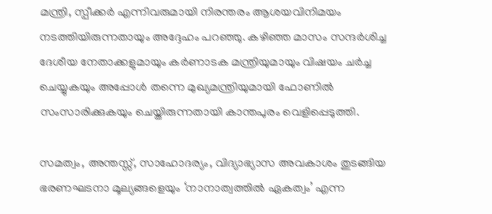മന്ത്രി, സ്പീക്കർ എന്നിവരുമായി നിരന്തരം ആശയവിനിമയം നടത്തിയിരുന്നതായും അദ്ദേഹം പറഞ്ഞു. കഴിഞ്ഞ മാസം സന്ദർശിച്ച ദേശീയ നേതാക്കളുമായും കർണാടക മന്ത്രിയുമായും വിഷയം ചർച്ച ചെയ്യുകയും അപ്പോൾ തന്നെ മുഖ്യമന്ത്രിയുമായി ഫോണിൽ സംസാരിക്കുകയും ചെയ്തിരുന്നതായി കാന്തപുരം വെളിപ്പെടുത്തി.

സമത്വം, അന്തസ്സ്, സാഹോദര്യം, വിദ്യാഭ്യാസ അവകാശം തുടങ്ങിയ ഭരണഘടനാ മൂല്യങ്ങളെയും ‘നാനാത്വത്തിൽ ഏകത്വം’ എന്ന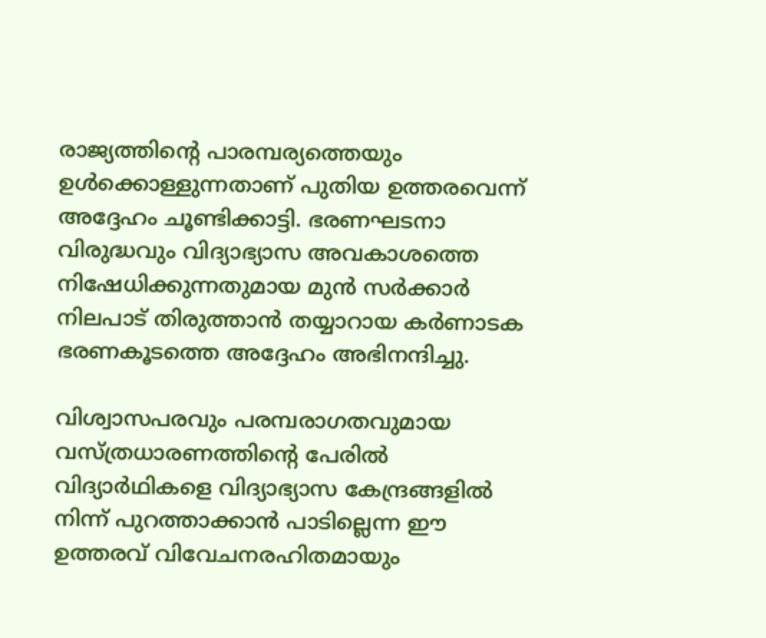രാജ്യത്തിന്റെ പാരമ്പര്യത്തെയും ഉൾക്കൊള്ളുന്നതാണ് പുതിയ ഉത്തരവെന്ന് അദ്ദേഹം ചൂണ്ടിക്കാട്ടി. ഭരണഘടനാ വിരുദ്ധവും വിദ്യാഭ്യാസ അവകാശത്തെ നിഷേധിക്കുന്നതുമായ മുൻ സർക്കാർ നിലപാട് തിരുത്താൻ തയ്യാറായ കർണാടക ഭരണകൂടത്തെ അദ്ദേഹം അഭിനന്ദിച്ചു.

വിശ്വാസപരവും പരമ്പരാഗതവുമായ വസ്ത്രധാരണത്തിന്റെ പേരിൽ വിദ്യാർഥികളെ വിദ്യാഭ്യാസ കേന്ദ്രങ്ങളിൽ നിന്ന് പുറത്താക്കാൻ പാടില്ലെന്ന ഈ ഉത്തരവ് വിവേചനരഹിതമായും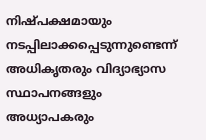നിഷ്പക്ഷമായും നടപ്പിലാക്കപ്പെടുന്നുണ്ടെന്ന് അധികൃതരും വിദ്യാഭ്യാസ സ്ഥാപനങ്ങളും അധ്യാപകരും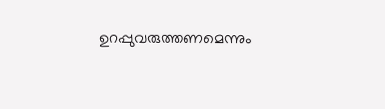ഉറപ്പുവരുത്തണമെന്നും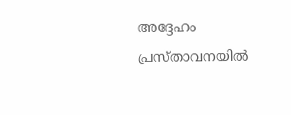അദ്ദേഹം പ്രസ്താവനയിൽ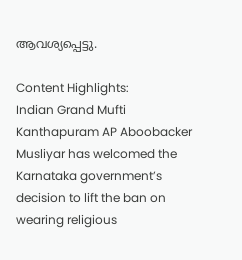ആവശ്യപ്പെട്ടു.

Content Highlights:
Indian Grand Mufti Kanthapuram AP Aboobacker Musliyar has welcomed the Karnataka government’s decision to lift the ban on wearing religious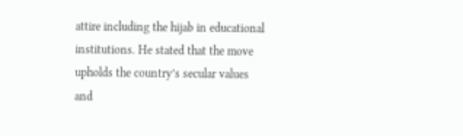attire including the hijab in educational institutions. He stated that the move upholds the country’s secular values and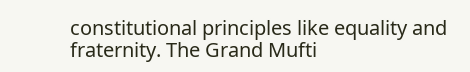constitutional principles like equality and fraternity. The Grand Mufti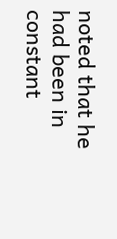noted that he had been in constant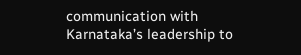communication with Karnataka’s leadership to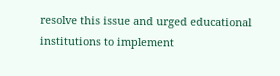resolve this issue and urged educational institutions to implement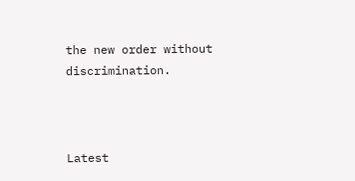the new order without discrimination.



Latest